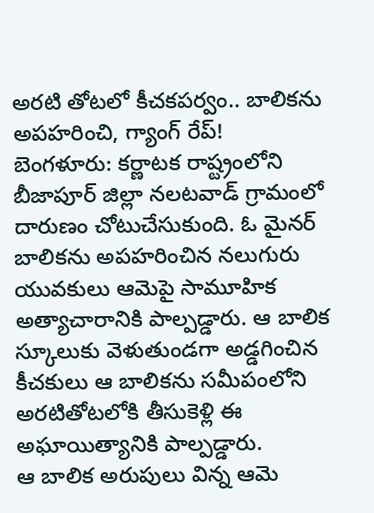అరటి తోటలో కీచకపర్వం.. బాలికను అపహరించి, గ్యాంగ్ రేప్!
బెంగళూరు: కర్ణాటక రాష్ట్రంలోని బీజాపూర్ జిల్లా నలటవాడ్ గ్రామంలో దారుణం చోటుచేసుకుంది. ఓ మైనర్ బాలికను అపహరించిన నలుగురు యువకులు ఆమెపై సామూహిక అత్యాచారానికి పాల్పడ్డారు. ఆ బాలిక స్కూలుకు వెళుతుండగా అడ్డగించిన కీచకులు ఆ బాలికను సమీపంలోని అరటితోటలోకి తీసుకెళ్లి ఈ అఘాయిత్యానికి పాల్పడ్డారు.
ఆ బాలిక అరుపులు విన్న ఆమె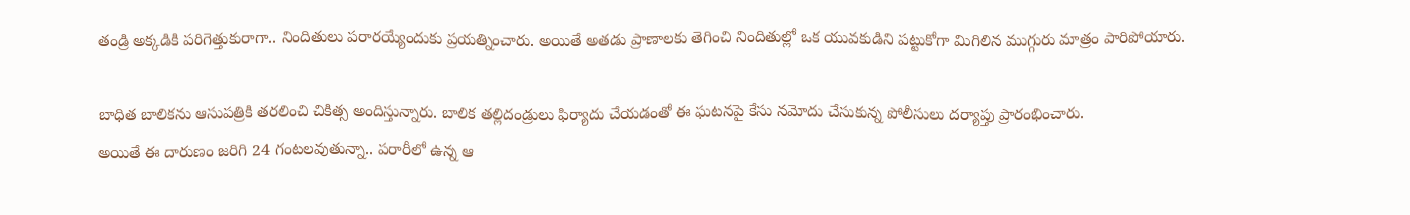తండ్రి అక్కడికి పరిగెత్తుకురాగా.. నిందితులు పరారయ్యేందుకు ప్రయత్నించారు. అయితే అతడు ప్రాణాలకు తెగించి నిందితుల్లో ఒక యువకుడిని పట్టుకోగా మిగిలిన ముగ్గురు మాత్రం పారిపోయారు.

బాధిత బాలికను ఆసుపత్రికి తరలించి చికిత్స అందిస్తున్నారు. బాలిక తల్లిదండ్రులు ఫిర్యాదు చేయడంతో ఈ ఘటనపై కేసు నమోదు చేసుకున్న పోలీసులు దర్యాప్తు ప్రారంభించారు.
అయితే ఈ దారుణం జరిగి 24 గంటలవుతున్నా.. పరారీలో ఉన్న ఆ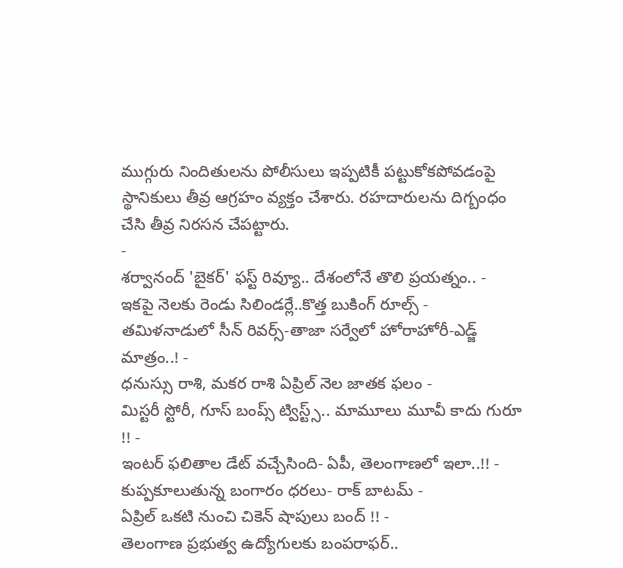ముగ్గురు నిందితులను పోలీసులు ఇప్పటికీ పట్టుకోకపోవడంపై స్థానికులు తీవ్ర ఆగ్రహం వ్యక్తం చేశారు. రహదారులను దిగ్బంధం చేసి తీవ్ర నిరసన చేపట్టారు.
-
శర్వానంద్ 'బైకర్' ఫస్ట్ రివ్యూ.. దేశంలోనే తొలి ప్రయత్నం.. -
ఇకపై నెలకు రెండు సిలిండర్లే..కొత్త బుకింగ్ రూల్స్ -
తమిళనాడులో సీన్ రివర్స్-తాజా సర్వేలో హోరాహోరీ-ఎడ్జ్ మాత్రం..! -
ధనుస్సు రాశి, మకర రాశి ఏప్రిల్ నెల జాతక ఫలం -
మిస్టరీ స్టోరీ, గూస్ బంప్స్ ట్విస్ట్స్.. మామూలు మూవీ కాదు గురూ !! -
ఇంటర్ ఫలితాల డేట్ వచ్చేసింది- ఏపీ, తెలంగాణలో ఇలా..!! -
కుప్పకూలుతున్న బంగారం ధరలు- రాక్ బాటమ్ -
ఏప్రిల్ ఒకటి నుంచి చికెన్ షాపులు బంద్ !! -
తెలంగాణ ప్రభుత్వ ఉద్యోగులకు బంపరాఫర్..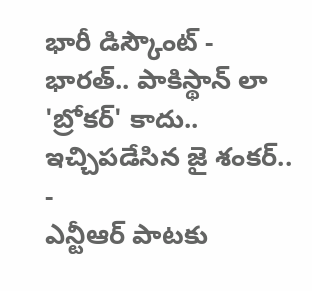భారీ డిస్కౌంట్ -
భారత్.. పాకిస్థాన్ లా 'బ్రోకర్' కాదు.. ఇచ్చిపడేసిన జై శంకర్.. -
ఎన్టీఆర్ పాటకు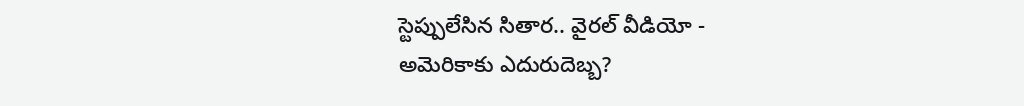స్టెప్పులేసిన సితార.. వైరల్ వీడియో -
అమెరికాకు ఎదురుదెబ్బ?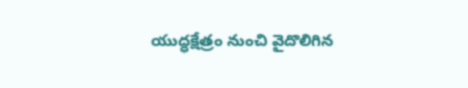యుద్ధక్షేత్రం నుంచి వైదొలిగిన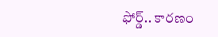ఫోర్డ్.. కారణం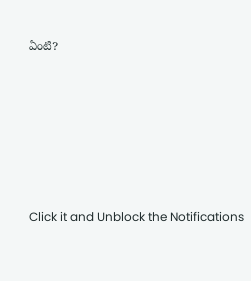ఏంటి?












Click it and Unblock the Notifications